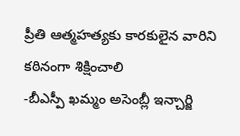ప్రీతి ఆత్మహత్యకు కారకులైన వారిని కఠినంగా శిక్షించాలి
-బీఎస్పీ ఖమ్మం అసెంబ్లీ ఇన్చార్జి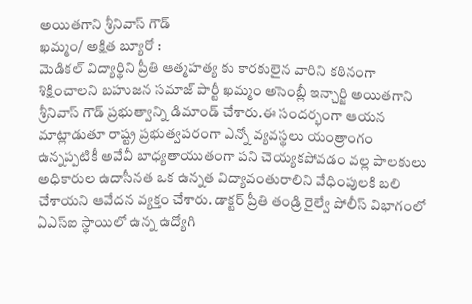అయితగాని శ్రీనివాస్ గౌడ్
ఖమ్మం/ అక్షిత బ్యూరో :
మెడికల్ విద్యార్థిని ప్రీతి ఆత్మహత్య కు కారకులైన వారిని కఠినంగా శిక్షించాలని బహుజన సమాజ్ పార్టీ ఖమ్మం అసెంబ్లీ ఇన్చార్జి అయితగాని శ్రీనివాస్ గౌడ్ ప్రభుత్వాన్ని డిమాండ్ చేశారు.ఈ సందర్భంగా ఆయన మాట్లాడుతూ రాష్ట్ర ప్రభుత్వపరంగా ఎన్నో వ్యవస్థలు యంత్రాంగం ఉన్నప్పటికీ అవేవీ బాధ్యతాయుతంగా పని చెయ్యకపోవడం వల్ల పాలకులు అధికారుల ఉదాసీనత ఒక ఉన్నత విద్యావంతురాలిని వేధింపులకి బలి చేశాయని ఆవేదన వ్యక్తం చేశారు. డాక్టర్ ప్రీతి తండ్రి రైల్వే పోలీస్ విభాగంలో ఏఎస్ఐ స్థాయిలో ఉన్న ఉద్యోగి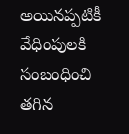అయినప్పటికీ వేధింపులకి సంబంధించి తగిన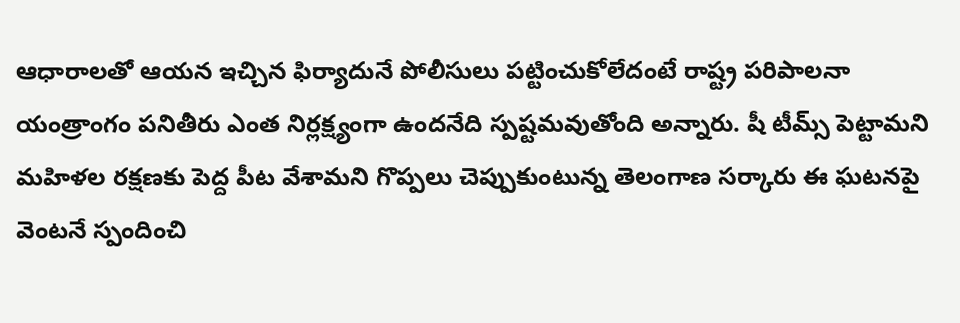ఆధారాలతో ఆయన ఇచ్చిన ఫిర్యాదునే పోలీసులు పట్టించుకోలేదంటే రాష్ట్ర పరిపాలనా యంత్రాంగం పనితీరు ఎంత నిర్లక్ష్యంగా ఉందనేది స్పష్టమవుతోంది అన్నారు. షీ టీమ్స్ పెట్టామని మహిళల రక్షణకు పెద్ద పీట వేశామని గొప్పలు చెప్పుకుంటున్న తెలంగాణ సర్కారు ఈ ఘటనపై వెంటనే స్పందించి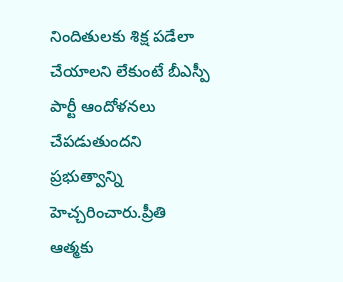నిందితులకు శిక్ష పడేలా చేయాలని లేకుంటే బీఎస్పీ పార్టీ ఆందోళనలు చేపడుతుందని ప్రభుత్వాన్ని హెచ్చరించారు.ప్రీతి ఆత్మకు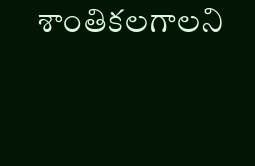శాంతికలగాలని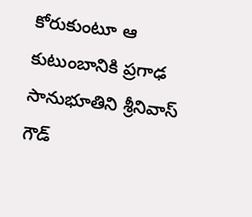కోరుకుంటూ ఆ కుటుంబానికి ప్రగాఢ సానుభూతిని శ్రీనివాస్ గౌడ్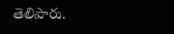తెలిపారు.